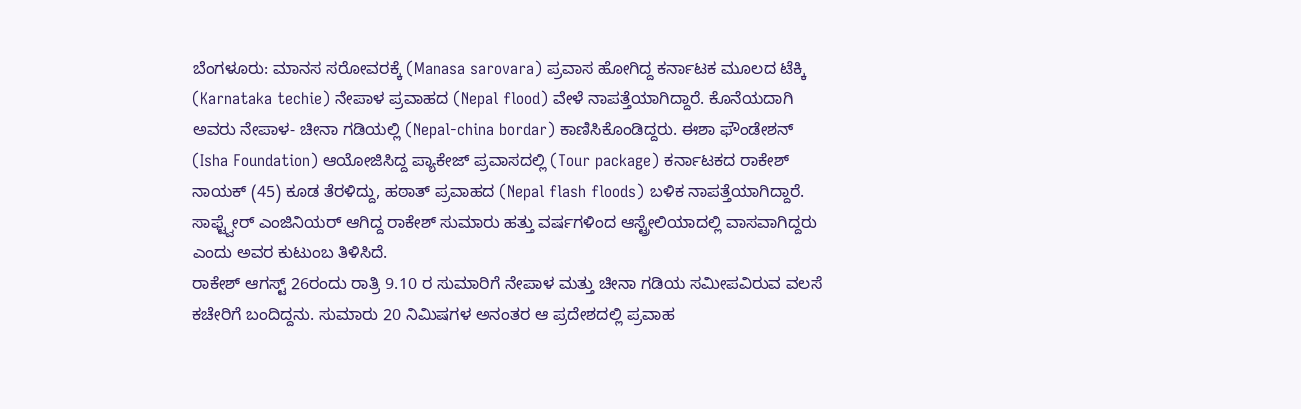ಬೆಂಗಳೂರು: ಮಾನಸ ಸರೋವರಕ್ಕೆ (Manasa sarovara) ಪ್ರವಾಸ ಹೋಗಿದ್ದ ಕರ್ನಾಟಕ ಮೂಲದ ಟೆಕ್ಕಿ (Karnataka techie) ನೇಪಾಳ ಪ್ರವಾಹದ (Nepal flood) ವೇಳೆ ನಾಪತ್ತೆಯಾಗಿದ್ದಾರೆ. ಕೊನೆಯದಾಗಿ ಅವರು ನೇಪಾಳ- ಚೀನಾ ಗಡಿಯಲ್ಲಿ (Nepal-china bordar) ಕಾಣಿಸಿಕೊಂಡಿದ್ದರು. ಈಶಾ ಫೌಂಡೇಶನ್ (Isha Foundation) ಆಯೋಜಿಸಿದ್ದ ಪ್ಯಾಕೇಜ್ ಪ್ರವಾಸದಲ್ಲಿ (Tour package) ಕರ್ನಾಟಕದ ರಾಕೇಶ್ ನಾಯಕ್ (45) ಕೂಡ ತೆರಳಿದ್ದು, ಹಠಾತ್ ಪ್ರವಾಹದ (Nepal flash floods) ಬಳಿಕ ನಾಪತ್ತೆಯಾಗಿದ್ದಾರೆ. ಸಾಫ್ಟ್ವೇರ್ ಎಂಜಿನಿಯರ್ ಆಗಿದ್ದ ರಾಕೇಶ್ ಸುಮಾರು ಹತ್ತು ವರ್ಷಗಳಿಂದ ಆಸ್ಟ್ರೇಲಿಯಾದಲ್ಲಿ ವಾಸವಾಗಿದ್ದರು ಎಂದು ಅವರ ಕುಟುಂಬ ತಿಳಿಸಿದೆ.
ರಾಕೇಶ್ ಆಗಸ್ಟ್ 26ರಂದು ರಾತ್ರಿ 9.10 ರ ಸುಮಾರಿಗೆ ನೇಪಾಳ ಮತ್ತು ಚೀನಾ ಗಡಿಯ ಸಮೀಪವಿರುವ ವಲಸೆ ಕಚೇರಿಗೆ ಬಂದಿದ್ದನು. ಸುಮಾರು 20 ನಿಮಿಷಗಳ ಅನಂತರ ಆ ಪ್ರದೇಶದಲ್ಲಿ ಪ್ರವಾಹ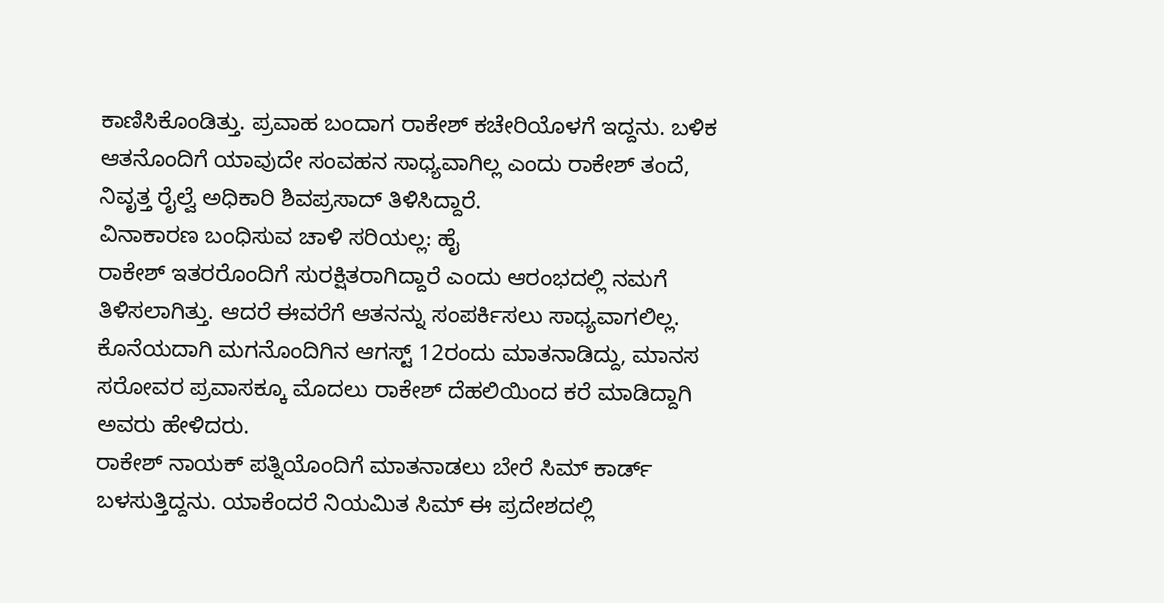ಕಾಣಿಸಿಕೊಂಡಿತ್ತು. ಪ್ರವಾಹ ಬಂದಾಗ ರಾಕೇಶ್ ಕಚೇರಿಯೊಳಗೆ ಇದ್ದನು. ಬಳಿಕ ಆತನೊಂದಿಗೆ ಯಾವುದೇ ಸಂವಹನ ಸಾಧ್ಯವಾಗಿಲ್ಲ ಎಂದು ರಾಕೇಶ್ ತಂದೆ, ನಿವೃತ್ತ ರೈಲ್ವೆ ಅಧಿಕಾರಿ ಶಿವಪ್ರಸಾದ್ ತಿಳಿಸಿದ್ದಾರೆ.
ವಿನಾಕಾರಣ ಬಂಧಿಸುವ ಚಾಳಿ ಸರಿಯಲ್ಲ: ಹೈ
ರಾಕೇಶ್ ಇತರರೊಂದಿಗೆ ಸುರಕ್ಷಿತರಾಗಿದ್ದಾರೆ ಎಂದು ಆರಂಭದಲ್ಲಿ ನಮಗೆ ತಿಳಿಸಲಾಗಿತ್ತು. ಆದರೆ ಈವರೆಗೆ ಆತನನ್ನು ಸಂಪರ್ಕಿಸಲು ಸಾಧ್ಯವಾಗಲಿಲ್ಲ. ಕೊನೆಯದಾಗಿ ಮಗನೊಂದಿಗಿನ ಆಗಸ್ಟ್ 12ರಂದು ಮಾತನಾಡಿದ್ದು, ಮಾನಸ ಸರೋವರ ಪ್ರವಾಸಕ್ಕೂ ಮೊದಲು ರಾಕೇಶ್ ದೆಹಲಿಯಿಂದ ಕರೆ ಮಾಡಿದ್ದಾಗಿ ಅವರು ಹೇಳಿದರು.
ರಾಕೇಶ್ ನಾಯಕ್ ಪತ್ನಿಯೊಂದಿಗೆ ಮಾತನಾಡಲು ಬೇರೆ ಸಿಮ್ ಕಾರ್ಡ್ ಬಳಸುತ್ತಿದ್ದನು. ಯಾಕೆಂದರೆ ನಿಯಮಿತ ಸಿಮ್ ಈ ಪ್ರದೇಶದಲ್ಲಿ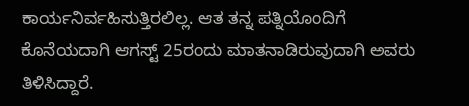ಕಾರ್ಯನಿರ್ವಹಿಸುತ್ತಿರಲಿಲ್ಲ. ಆತ ತನ್ನ ಪತ್ನಿಯೊಂದಿಗೆ ಕೊನೆಯದಾಗಿ ಆಗಸ್ಟ್ 25ರಂದು ಮಾತನಾಡಿರುವುದಾಗಿ ಅವರು ತಿಳಿಸಿದ್ದಾರೆ.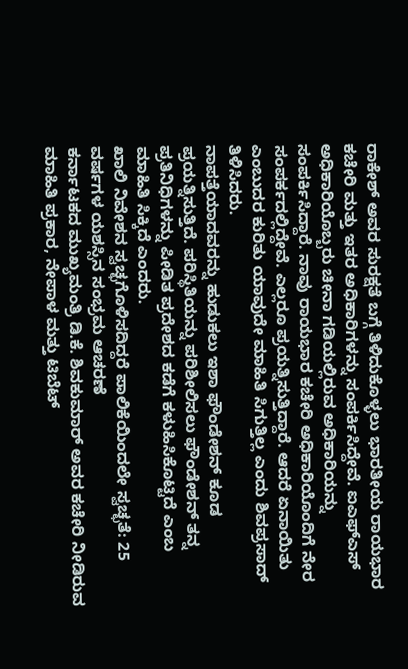ರಾಕೇಶ್ ಅವರ ಸುರಕ್ಷತೆ ಬಗ್ಗೆ ತಿಳಿದುಕೊಳ್ಳಲು ಭಾರತೀಯ ರಾಯಭಾರ ಕಚೇರಿ ಮತ್ತು ಇತರ ಅಧಿಕಾರಿಗಳನ್ನು ಸಂಪರ್ಕಿಸಿದ್ದೇವೆ. ಐಎಫ್ಎಸ್ ಅಧಿಕಾರಿಯೊಬ್ಬರು ಚೀನಾ ಗಡಿಯಲ್ಲಿರುವ ಅಧಿಕಾರಿಯನ್ನು ಸಂಪರ್ಕಿಸಿದ್ದಾರೆ. ನಾವು ರಾಯಭಾರ ಕಚೇರಿ ಅಧಿಕಾರಿಯೊಂದಿಗೆ ನೇರ ಸಂಪರ್ಕದಲ್ಲಿದ್ದೇವೆ. ಎಲ್ಲರೂ ಪ್ರಯತ್ನಿಸುತ್ತಿದ್ದಾರೆ. ಆದರೆ ಏನಾಯಿತು ಎಂಬುದರ ಕುರಿತು ಯಾವುದೇ ಮಾಹಿತಿ ಸಿಗುತ್ತಿಲ್ಲ ಎಂದು ಶಿವಪ್ರಸಾದ್ ತಿಳಿಸಿದರು.
ನಾಪತ್ತೆಯಾದವರನ್ನು ಹುಡುಕಲು ಇಶಾ ಫೌಂಡೇಶನ್ ಕೂಡ ಪ್ರಯತ್ನಿಸುತ್ತಿದೆ. ಪರಿಸ್ಥಿತಿಯನ್ನು ಪರಿಶೀಲಿಸಲು ಫೌಂಡೇಶನ್ ತನ್ನ ಪ್ರತಿನಿಧಿಗಳನ್ನು ಪೀಡಿತ ಪ್ರದೇಶದ ಕಡೆಗೆ ಕಳುಹಿಸಿಕೊಟ್ಟಿದೆ ಎಂಬ ಮಾಹಿತಿ ಸಿಕ್ಕಿದೆ ಎಂದರು.
ಖಾಲಿ ನಿವೇಶನ ಸ್ವಚ್ಛಗೊಳಿಸದಿದ್ದರೆ ಪಾಲಿಕೆಯಿಂದಲೇ ಸ್ವಚ್ಛತೆ: 25 ವರ್ಷಗಳ ಯಶಸ್ಸಿನ ಸಂಭ್ರಮ ಆಚರಣೆ
ಕರ್ನಾಟಕದ ಮುಖ್ಯಮಂತ್ರಿ ಡಿ.ಕೆ. ಶಿವಕುಮಾರ್ ಅವರ ಕಚೇರಿ ನೀಡಿರುವ ಮಾಹಿತಿ ಪ್ರಕಾರ, ನೇಪಾಳ ಮತ್ತು ಟಿಬೆಟ್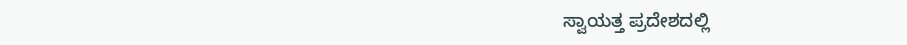ಸ್ವಾಯತ್ತ ಪ್ರದೇಶದಲ್ಲಿ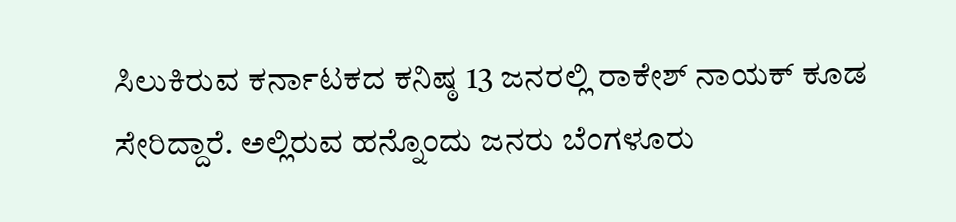ಸಿಲುಕಿರುವ ಕರ್ನಾಟಕದ ಕನಿಷ್ಠ 13 ಜನರಲ್ಲಿ ರಾಕೇಶ್ ನಾಯಕ್ ಕೂಡ ಸೇರಿದ್ದಾರೆ. ಅಲ್ಲಿರುವ ಹನ್ನೊಂದು ಜನರು ಬೆಂಗಳೂರು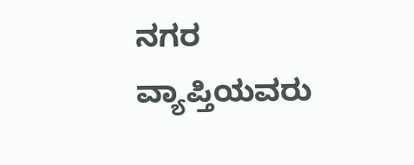ನಗರ ವ್ಯಾಪ್ತಿಯವರು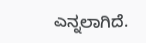ಎನ್ನಲಾಗಿದೆ.